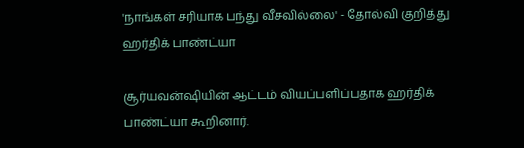'நாங்கள் சரியாக பந்து வீசவில்லை' - தோல்வி குறித்து ஹர்திக் பாண்ட்யா

சூர்யவன்ஷியின் ஆட்டம் வியப்பளிப்பதாக ஹர்திக் பாண்ட்யா கூறினார்.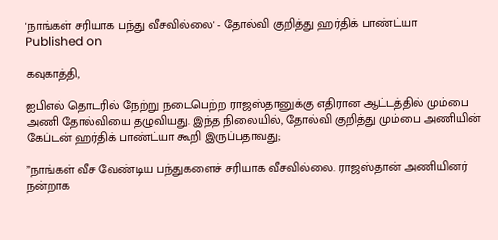'நாங்கள் சரியாக பந்து வீசவில்லை' - தோல்வி குறித்து ஹர்திக் பாண்ட்யா
Published on

கவுகாத்தி,

ஐபிஎல் தொடரில் நேற்று நடைபெற்ற ராஜஸ்தானுக்கு எதிரான ஆட்டத்தில் மும்பை அணி தோல்வியை தழுவியது. இந்த நிலையில், தோல்வி குறித்து மும்பை அணியின் கேப்டன் ஹர்திக் பாண்ட்யா கூறி இருப்பதாவது;

”நாங்கள் வீச வேண்டிய பந்துகளைச் சரியாக வீசவில்லை. ராஜஸ்தான் அணியினர் நன்றாக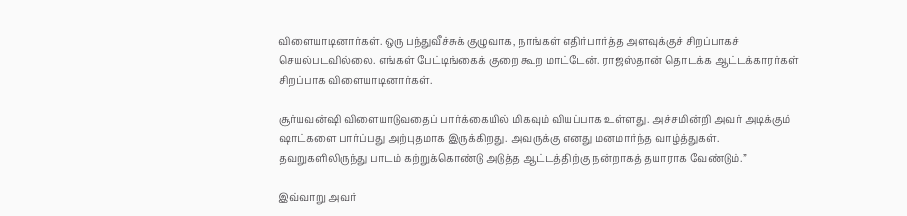விளையாடினார்கள். ஒரு பந்துவீச்சுக் குழுவாக, நாங்கள் எதிர்பார்த்த அளவுக்குச் சிறப்பாகச் செயல்படவில்லை. எங்கள் பேட்டிங்கைக் குறை கூற மாட்டேன். ராஜஸ்தான் தொடக்க ஆட்டக்காரர்கள் சிறப்பாக விளையாடினார்கள்.

சூர்யவன்ஷி விளையாடுவதைப் பார்க்கையில் மிகவும் வியப்பாக உள்ளது. அச்சமின்றி அவர் அடிக்கும் ஷாட்களை பார்ப்பது அற்புதமாக இருக்கிறது. அவருக்கு எனது மனமார்ந்த வாழ்த்துகள். தவறுகளிலிருந்து பாடம் கற்றுக்கொண்டு அடுத்த ஆட்டத்திற்கு நன்றாகத் தயாராக வேண்டும்.”

இவ்வாறு அவர்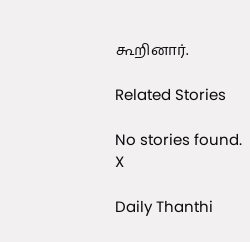கூறினார்.

Related Stories

No stories found.
X

Daily Thanthi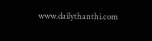www.dailythanthi.com